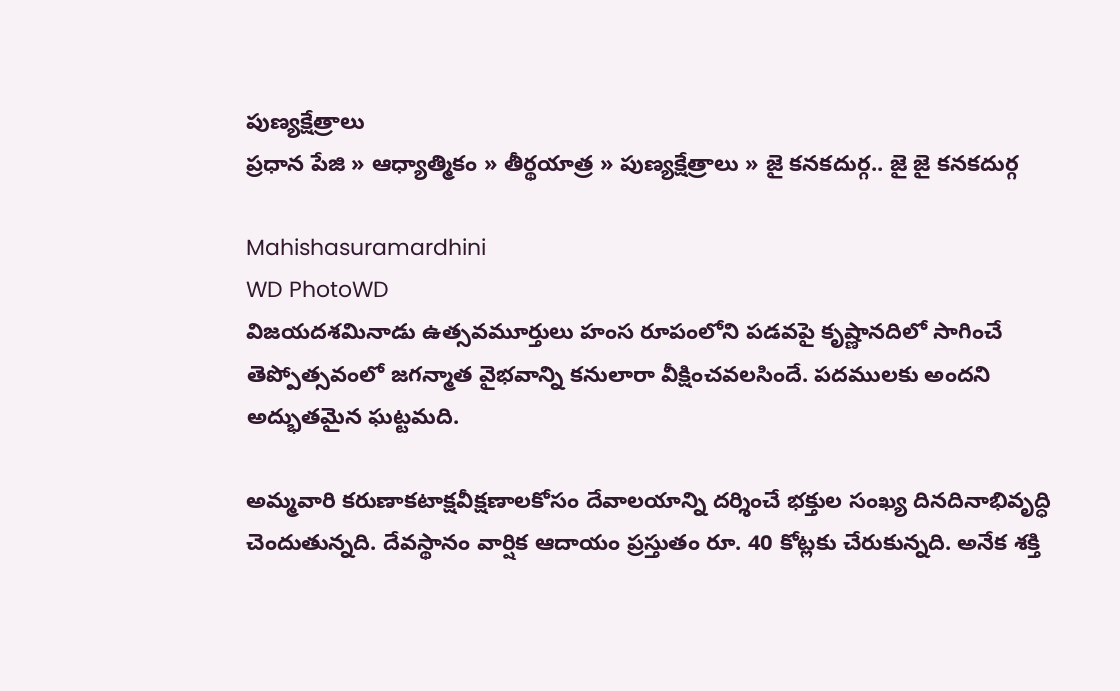పుణ్యక్షేత్రాలు
ప్రధాన పేజి » ఆధ్యాత్మికం » తీర్థయాత్ర » పుణ్యక్షేత్రాలు » జై కనకదుర్గ.. జై జై కనకదుర్గ

Mahishasuramardhini
WD PhotoWD
విజయదశమినాడు ఉత్సవమూర్తులు హంస రూపంలోని పడవపై కృష్ణానదిలో సాగించే తెప్పోత్సవంలో జగన్మాత వైభవాన్ని కనులారా వీక్షించవలసిందే. పదములకు అందని అద్భుతమైన ఘట్టమది.

అమ్మవారి కరుణాకటాక్షవీక్షణాలకోసం దేవాలయాన్ని దర్శించే భక్తుల సంఖ్య దినదినాభివృద్ధి చెందుతున్నది. దేవస్థానం వార్షిక ఆదాయం ప్రస్తుతం రూ. 40 కోట్లకు చేరుకున్నది. అనేక శక్తి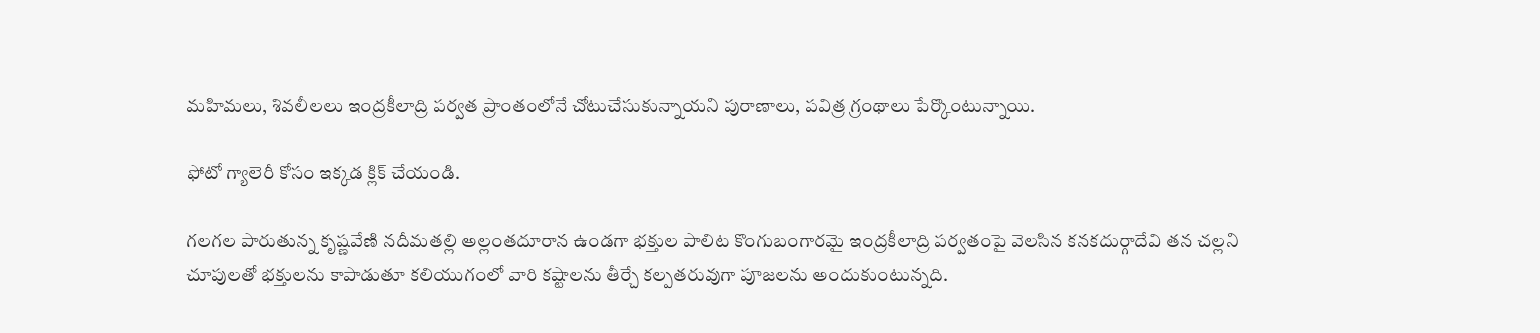మహిమలు, శివలీలలు ఇంద్రకీలాద్రి పర్వత ప్రాంతంలోనే చోటుచేసుకున్నాయని పురాణాలు, పవిత్ర గ్రంథాలు పేర్కొంటున్నాయి.

ఫోటో గ్యాలెరీ కోసం ఇక్కడ క్లిక్ చేయండి.

గలగల పారుతున్న కృష్ణవేణి నదీమతల్లి అల్లంతదూరాన ఉండగా భక్తుల పాలిట కొంగుబంగారమై ఇంద్రకీలాద్రి పర్వతంపై వెలసిన కనకదుర్గాదేవి తన చల్లని చూపులతో భక్తులను కాపాడుతూ కలియుగంలో వారి కష్టాలను తీర్చే కల్పతరువుగా పూజలను అందుకుంటున్నది.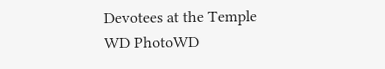Devotees at the Temple
WD PhotoWD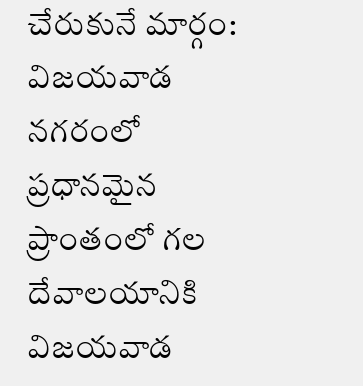చేరుకునే మార్గం:
విజయవాడ నగరంలో ప్రధానమైన ప్రాంతంలో గల దేవాలయానికి విజయవాడ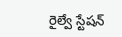రైల్వే స్టేషన్‌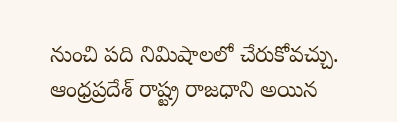నుంచి పది నిమిషాలలో చేరుకోవచ్చు. ఆంధ్రప్రదేశ్ రాష్ట్ర రాజధాని అయిన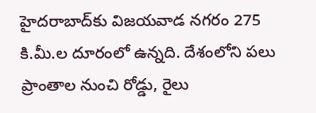హైదరాబాద్‌కు విజయవాడ నగరం 275 కి.మీ.ల దూరంలో ఉన్నది. దేశంలోని పలు ప్రాంతాల నుంచి రోడ్డు, రైలు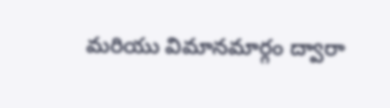మరియు విమానమార్గం ద్వారా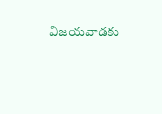విజయవాడకు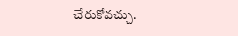చేరుకోవచ్చు.